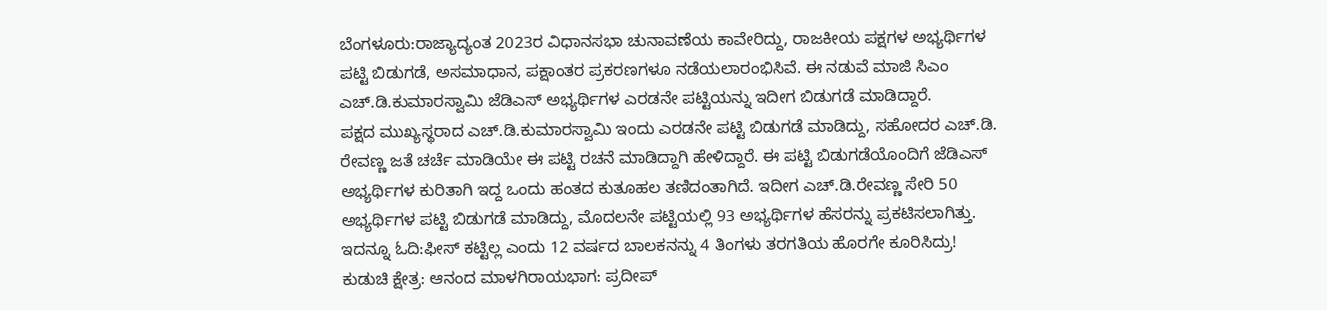ಬೆಂಗಳೂರು:ರಾಜ್ಯಾದ್ಯಂತ 2023ರ ವಿಧಾನಸಭಾ ಚುನಾವಣೆಯ ಕಾವೇರಿದ್ದು, ರಾಜಕೀಯ ಪಕ್ಷಗಳ ಅಭ್ಯರ್ಥಿಗಳ ಪಟ್ಟಿ ಬಿಡುಗಡೆ, ಅಸಮಾಧಾನ, ಪಕ್ಷಾಂತರ ಪ್ರಕರಣಗಳೂ ನಡೆಯಲಾರಂಭಿಸಿವೆ. ಈ ನಡುವೆ ಮಾಜಿ ಸಿಎಂ ಎಚ್.ಡಿ.ಕುಮಾರಸ್ವಾಮಿ ಜೆಡಿಎಸ್ ಅಭ್ಯರ್ಥಿಗಳ ಎರಡನೇ ಪಟ್ಟಿಯನ್ನು ಇದೀಗ ಬಿಡುಗಡೆ ಮಾಡಿದ್ದಾರೆ.
ಪಕ್ಷದ ಮುಖ್ಯಸ್ಥರಾದ ಎಚ್.ಡಿ.ಕುಮಾರಸ್ವಾಮಿ ಇಂದು ಎರಡನೇ ಪಟ್ಟಿ ಬಿಡುಗಡೆ ಮಾಡಿದ್ದು, ಸಹೋದರ ಎಚ್.ಡಿ. ರೇವಣ್ಣ ಜತೆ ಚರ್ಚೆ ಮಾಡಿಯೇ ಈ ಪಟ್ಟಿ ರಚನೆ ಮಾಡಿದ್ದಾಗಿ ಹೇಳಿದ್ದಾರೆ. ಈ ಪಟ್ಟಿ ಬಿಡುಗಡೆಯೊಂದಿಗೆ ಜೆಡಿಎಸ್ ಅಭ್ಯರ್ಥಿಗಳ ಕುರಿತಾಗಿ ಇದ್ದ ಒಂದು ಹಂತದ ಕುತೂಹಲ ತಣಿದಂತಾಗಿದೆ. ಇದೀಗ ಎಚ್.ಡಿ.ರೇವಣ್ಣ ಸೇರಿ 50 ಅಭ್ಯರ್ಥಿಗಳ ಪಟ್ಟಿ ಬಿಡುಗಡೆ ಮಾಡಿದ್ದು, ಮೊದಲನೇ ಪಟ್ಟಿಯಲ್ಲಿ 93 ಅಭ್ಯರ್ಥಿಗಳ ಹೆಸರನ್ನು ಪ್ರಕಟಿಸಲಾಗಿತ್ತು.
ಇದನ್ನೂ ಓದಿ:ಫೀಸ್ ಕಟ್ಟಿಲ್ಲ ಎಂದು 12 ವರ್ಷದ ಬಾಲಕನನ್ನು 4 ತಿಂಗಳು ತರಗತಿಯ ಹೊರಗೇ ಕೂರಿಸಿದ್ರು!
ಕುಡುಚಿ ಕ್ಷೇತ್ರ: ಆನಂದ ಮಾಳಗಿರಾಯಭಾಗ: ಪ್ರದೀಪ್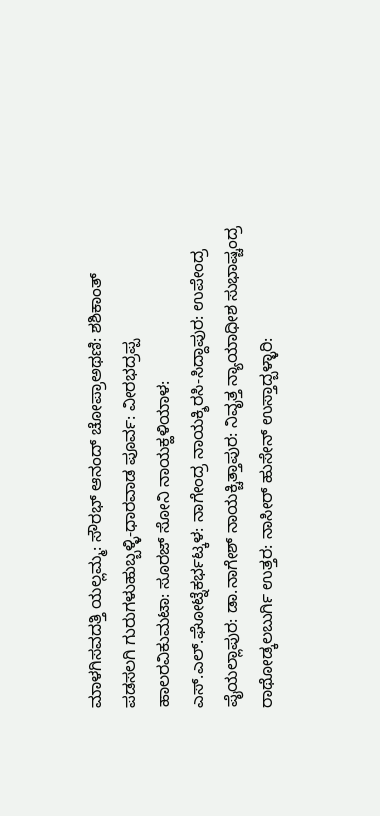ಮಾಳಗಿಸವದತ್ತಿ ಯಲ್ಲಮ್ಮ: ಸೌರಭ್ ಆನಂದ್ ಚೋಪ್ರಾಅಥಣಿ: ಶಶಿಕಾಂತ್ ಪಡಸಲಗಿ ಗುರುಗಳುಹುಬ್ಬಳ್ಳಿ-ಧಾರವಾಡ ಪೂರ್ವ: ವೀರಭದ್ರಪ್ಪ ಹಾಲರವಿಕುಮಟಾ: ಸೂರಜ್ ಸೋನಿ ನಾಯಕ್ಹಳಿಯಾಳ: ಎಸ್.ಎಲ್.ಘೋಟ್ನೆಕರ್ಭಟ್ಕಳ: ನಾಗೇಂದ್ರ ನಾಯಕ್ಶಿರಸಿ-ಸಿದ್ದಾಪುರ: ಉಪೇಂದ್ರ ಪೈಯಲ್ಲಾಪುರ: ಡಾ.ನಾಗೇಶ್ ನಾಯಕ್ಚಿತ್ತಾಪುರ: ನಿವೃತ್ತ ನ್ಯಾಯಾಧೀಶ ಸುಭಾಷ್ಚಂದ್ರ ರಾಥೋಡ್ಕಲಬುರ್ಗಿ ಉತ್ತರ: ನಾಸೀರ್ ಹುಸೇನ್ ಉಸ್ತಾದ್ಬಳ್ಳಾರಿ: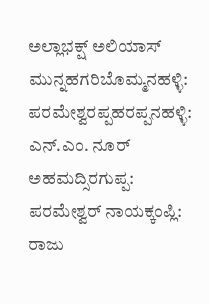ಅಲ್ಲಾಭಕ್ಷ್ ಅಲಿಯಾಸ್ ಮುನ್ನಹಗರಿಬೊಮ್ಮನಹಳ್ಳಿ: ಪರಮೇಶ್ವರಪ್ಪಹರಪ್ಪನಹಳ್ಳಿ: ಎನ್.ಎಂ. ನೂರ್ ಅಹಮದ್ಸಿರಗುಪ್ಪ: ಪರಮೇಶ್ವರ್ ನಾಯಕ್ಕಂಪ್ಲಿ: ರಾಜು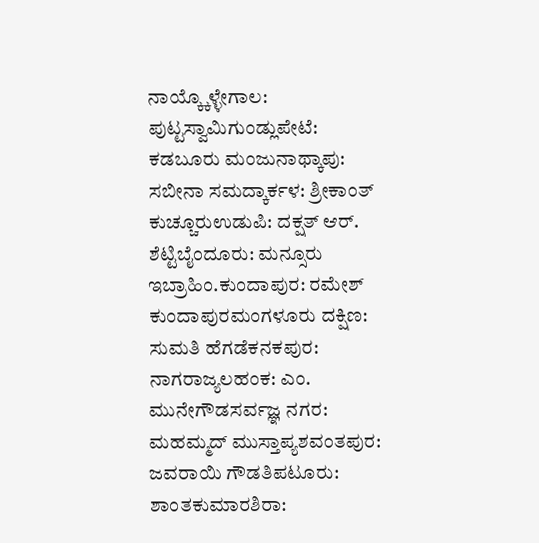ನಾಯ್ಕ್ಕೊಳ್ಳೇಗಾಲ: ಪುಟ್ಟಸ್ವಾಮಿಗುಂಡ್ಲುಪೇಟೆ: ಕಡಬೂರು ಮಂಜುನಾಥ್ಕಾಪು: ಸಬೀನಾ ಸಮದ್ಕಾರ್ಕಳ: ಶ್ರೀಕಾಂತ್ ಕುಚ್ಚೂರುಉಡುಪಿ: ದಕ್ಷತ್ ಆರ್. ಶೆಟ್ಟಿಬೈಂದೂರು: ಮನ್ಸೂರು ಇಬ್ರಾಹಿಂ.ಕುಂದಾಪುರ: ರಮೇಶ್ ಕುಂದಾಪುರಮಂಗಳೂರು ದಕ್ಷಿಣ: ಸುಮತಿ ಹೆಗಡೆಕನಕಪುರ: ನಾಗರಾಜ್ಯಲಹಂಕ: ಎಂ. ಮುನೇಗೌಡಸರ್ವಜ್ಞ ನಗರ: ಮಹಮ್ಮದ್ ಮುಸ್ತಾಪ್ಯಶವಂತಪುರ: ಜವರಾಯಿ ಗೌಡತಿಪಟೂರು: ಶಾಂತಕುಮಾರಶಿರಾ: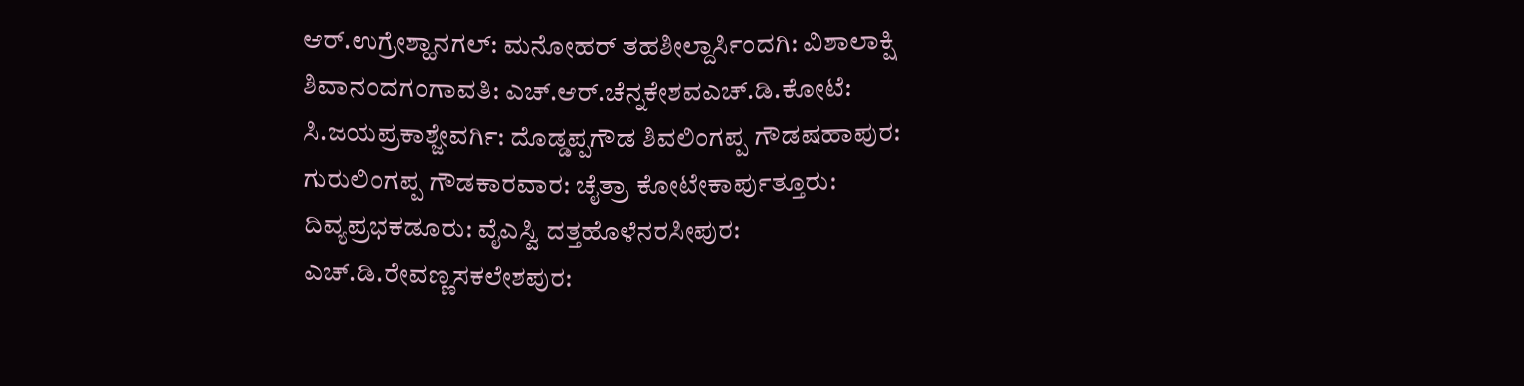ಆರ್.ಉಗ್ರೇಶ್ಹಾನಗಲ್: ಮನೋಹರ್ ತಹಶೀಲ್ದಾರ್ಸಿಂದಗಿ: ವಿಶಾಲಾಕ್ಷಿ ಶಿವಾನಂದಗಂಗಾವತಿ: ಎಚ್.ಆರ್.ಚೆನ್ನಕೇಶವಎಚ್.ಡಿ.ಕೋಟೆ: ಸಿ.ಜಯಪ್ರಕಾಶ್ಜೇವರ್ಗಿ: ದೊಡ್ಡಪ್ಪಗೌಡ ಶಿವಲಿಂಗಪ್ಪ ಗೌಡಷಹಾಪುರ: ಗುರುಲಿಂಗಪ್ಪ ಗೌಡಕಾರವಾರ: ಚೈತ್ರಾ ಕೋಟೇಕಾರ್ಪುತ್ತೂರು: ದಿವ್ಯಪ್ರಭಕಡೂರು: ವೈಎಸ್ವಿ ದತ್ತಹೊಳೆನರಸೀಪುರ: ಎಚ್.ಡಿ.ರೇವಣ್ಣಸಕಲೇಶಪುರ: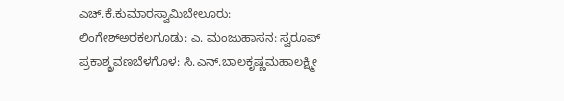ಎಚ್.ಕೆ.ಕುಮಾರಸ್ವಾಮಿಬೇಲೂರು: ಲಿಂಗೇಶ್ಅರಕಲಗೂಡು: ಎ. ಮಂಜುಹಾಸನ: ಸ್ವರೂಪ್ ಪ್ರಕಾಶ್ಶ್ರವಣಬೆಳಗೊಳ: ಸಿ.ಎನ್.ಬಾಲಕೃಷ್ಣಮಹಾಲಕ್ಷ್ಮೀ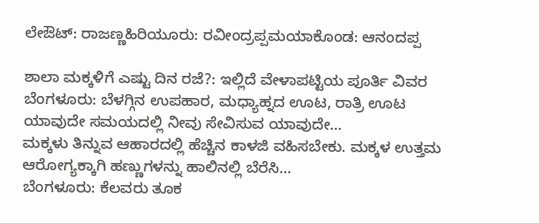ಲೇಔಟ್: ರಾಜಣ್ಣಹಿರಿಯೂರು: ರವೀಂದ್ರಪ್ಪಮಯಾಕೊಂಡ: ಆನಂದಪ್ಪ

ಶಾಲಾ ಮಕ್ಕಳಿಗೆ ಎಷ್ಟು ದಿನ ರಜೆ?: ಇಲ್ಲಿದೆ ವೇಳಾಪಟ್ಟಿಯ ಪೂರ್ತಿ ವಿವರ
ಬೆಂಗಳೂರು: ಬೆಳಗ್ಗಿನ ಉಪಹಾರ, ಮಧ್ಯಾಹ್ನದ ಊಟ, ರಾತ್ರಿ ಊಟ ಯಾವುದೇ ಸಮಯದಲ್ಲಿ ನೀವು ಸೇವಿಸುವ ಯಾವುದೇ…
ಮಕ್ಕಳು ತಿನ್ನುವ ಆಹಾರದಲ್ಲಿ ಹೆಚ್ಚಿನ ಕಾಳಜಿ ವಹಿಸಬೇಕು. ಮಕ್ಕಳ ಉತ್ತಮ ಆರೋಗ್ಯಕ್ಕಾಗಿ ಹಣ್ಣುಗಳನ್ನು ಹಾಲಿನಲ್ಲಿ ಬೆರೆಸಿ…
ಬೆಂಗಳೂರು: ಕೆಲವರು ತೂಕ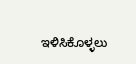ಇಳಿಸಿಕೊಳ್ಳಲು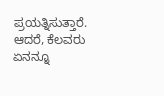ಪ್ರಯತ್ನಿಸುತ್ತಾರೆ. ಆದರೆ, ಕೆಲವರು ಏನನ್ನೂ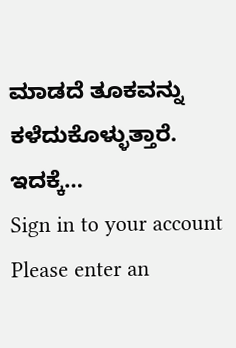ಮಾಡದೆ ತೂಕವನ್ನು ಕಳೆದುಕೊಳ್ಳುತ್ತಾರೆ. ಇದಕ್ಕೆ…
Sign in to your account
Please enter an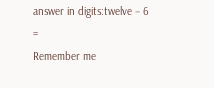answer in digits:twelve − 6 =
Remember me